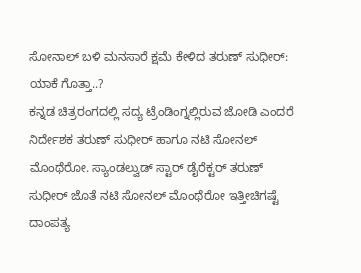ಸೋನಾಲ್ ಬಳಿ ಮನಸಾರೆ ಕ್ಷಮೆ ಕೇಳಿದ ತರುಣ್ ಸುಧೀರ್: ಯಾಕೆ ಗೊತ್ತಾ..?
ಕನ್ನಡ ಚಿತ್ರರಂಗದಲ್ಲಿ ಸದ್ಯ ಟ್ರೆಂಡಿಂಗ್ನಲ್ಲಿರುವ ಜೋಡಿ ಎಂದರೆ ನಿರ್ದೇಶಕ ತರುಣ್ ಸುಧೀರ್ ಹಾಗೂ ನಟಿ ಸೋನಲ್ ಮೊಂಥೆರೋ. ಸ್ಯಾಂಡಲ್ವುಡ್ ಸ್ಟಾರ್ ಡೈರೆಕ್ಟರ್ ತರುಣ್ ಸುಧೀರ್ ಜೊತೆ ನಟಿ ಸೋನಲ್ ಮೊಂಥೆರೋ ಇತ್ತೀಚಿಗಷ್ಟೆ ದಾಂಪತ್ಯ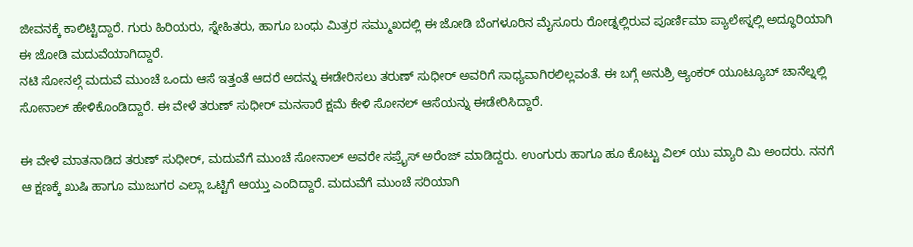ಜೀವನಕ್ಕೆ ಕಾಲಿಟ್ಟಿದ್ದಾರೆ. ಗುರು ಹಿರಿಯರು, ಸ್ನೇಹಿತರು, ಹಾಗೂ ಬಂಧು ಮಿತ್ರರ ಸಮ್ಮುಖದಲ್ಲಿ ಈ ಜೋಡಿ ಬೆಂಗಳೂರಿನ ಮೈಸೂರು ರೋಡ್ನಲ್ಲಿರುವ ಪೂರ್ಣಿಮಾ ಪ್ಯಾಲೇಸ್ನಲ್ಲಿ ಅದ್ಧೂರಿಯಾಗಿ ಈ ಜೋಡಿ ಮದುವೆಯಾಗಿದ್ದಾರೆ.
ನಟಿ ಸೋನಲ್ಗೆ ಮದುವೆ ಮುಂಚೆ ಒಂದು ಆಸೆ ಇತ್ತಂತೆ ಆದರೆ ಅದನ್ನು ಈಡೇರಿಸಲು ತರುಣ್ ಸುಧೀರ್ ಅವರಿಗೆ ಸಾಧ್ಯವಾಗಿರಲಿಲ್ಲವಂತೆ. ಈ ಬಗ್ಗೆ ಅನುಶ್ರಿ ಆ್ಯಂಕರ್ ಯೂಟ್ಯೂಬ್ ಚಾನೆಲ್ನಲ್ಲಿ ಸೋನಾಲ್ ಹೇಳಿಕೊಂಡಿದ್ದಾರೆ. ಈ ವೇಳೆ ತರುಣ್ ಸುಧೀರ್ ಮನಸಾರೆ ಕ್ಷಮೆ ಕೇಳಿ ಸೋನಲ್ ಆಸೆಯನ್ನು ಈಡೇರಿಸಿದ್ದಾರೆ.

ಈ ವೇಳೆ ಮಾತನಾಡಿದ ತರುಣ್ ಸುಧೀರ್, ಮದುವೆಗೆ ಮುಂಚೆ ಸೋನಾಲ್ ಅವರೇ ಸಪ್ರೈಸ್ ಅರೆಂಜ್ ಮಾಡಿದ್ದರು. ಉಂಗುರು ಹಾಗೂ ಹೂ ಕೊಟ್ಟು ವಿಲ್ ಯು ಮ್ಯಾರಿ ಮಿ ಅಂದರು. ನನಗೆ ಆ ಕ್ಷಣಕ್ಕೆ ಖುಷಿ ಹಾಗೂ ಮುಜುಗರ ಎಲ್ಲಾ ಒಟ್ಟಿಗೆ ಆಯ್ತು ಎಂದಿದ್ದಾರೆ. ಮದುವೆಗೆ ಮುಂಚೆ ಸರಿಯಾಗಿ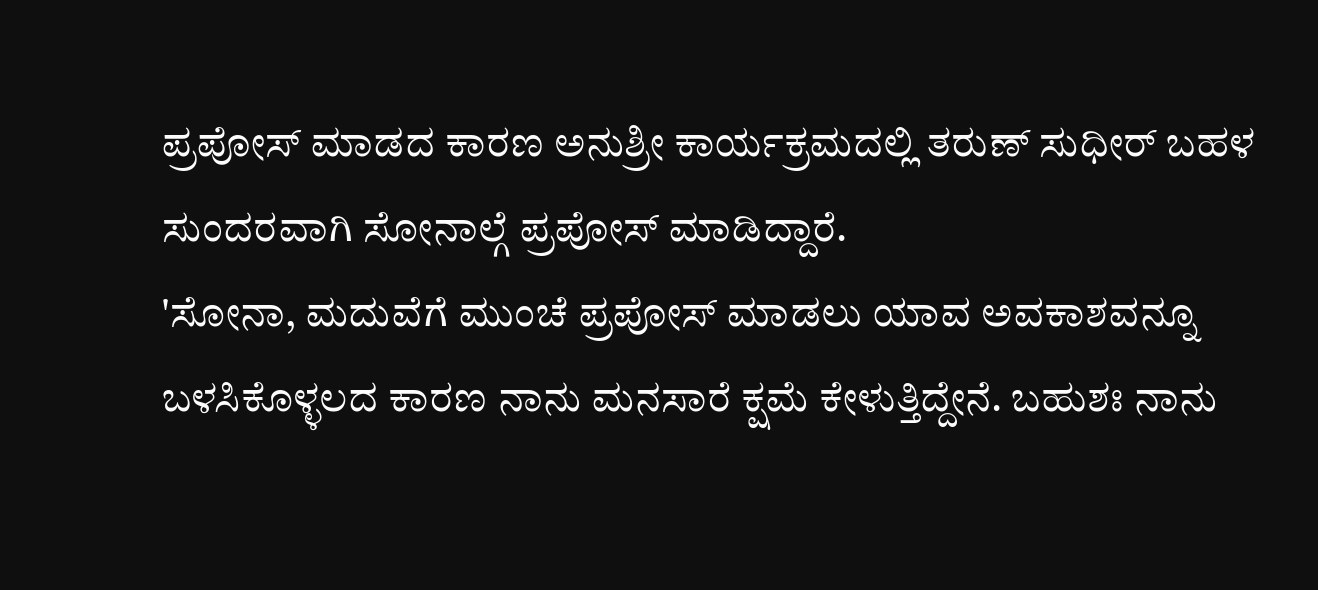ಪ್ರಪೋಸ್ ಮಾಡದ ಕಾರಣ ಅನುಶ್ರೀ ಕಾರ್ಯಕ್ರಮದಲ್ಲಿ ತರುಣ್ ಸುಧೀರ್ ಬಹಳ ಸುಂದರವಾಗಿ ಸೋನಾಲ್ಗೆ ಪ್ರಪೋಸ್ ಮಾಡಿದ್ದಾರೆ.
'ಸೋನಾ, ಮದುವೆಗೆ ಮುಂಚೆ ಪ್ರಪೋಸ್ ಮಾಡಲು ಯಾವ ಅವಕಾಶವನ್ನೂ ಬಳಸಿಕೊಳ್ಳಲದ ಕಾರಣ ನಾನು ಮನಸಾರೆ ಕ್ಷಮೆ ಕೇಳುತ್ತಿದ್ದೇನೆ. ಬಹುಶಃ ನಾನು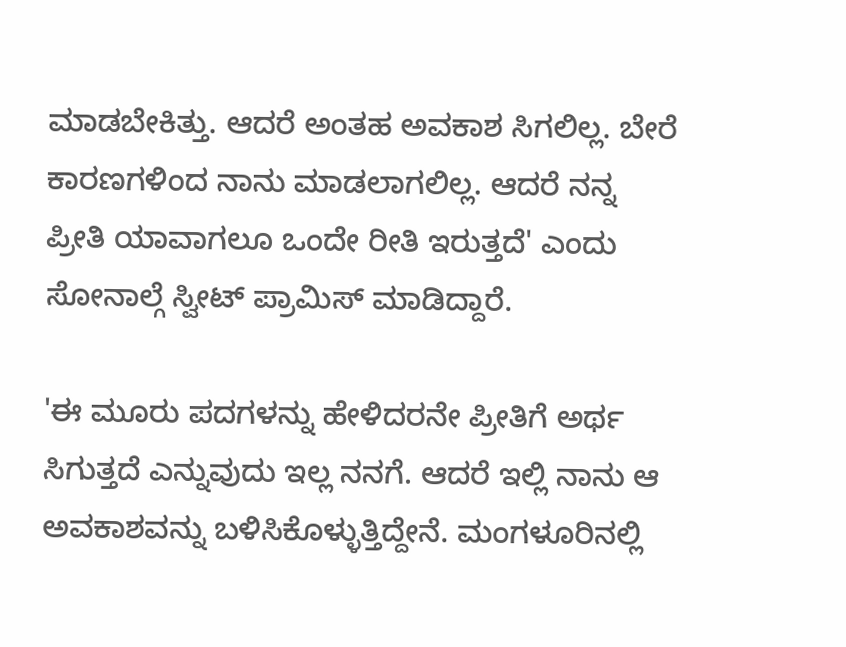ಮಾಡಬೇಕಿತ್ತು. ಆದರೆ ಅಂತಹ ಅವಕಾಶ ಸಿಗಲಿಲ್ಲ. ಬೇರೆ ಕಾರಣಗಳಿಂದ ನಾನು ಮಾಡಲಾಗಲಿಲ್ಲ. ಆದರೆ ನನ್ನ ಪ್ರೀತಿ ಯಾವಾಗಲೂ ಒಂದೇ ರೀತಿ ಇರುತ್ತದೆ' ಎಂದು ಸೋನಾಲ್ಗೆ ಸ್ವೀಟ್ ಪ್ರಾಮಿಸ್ ಮಾಡಿದ್ದಾರೆ.

'ಈ ಮೂರು ಪದಗಳನ್ನು ಹೇಳಿದರನೇ ಪ್ರೀತಿಗೆ ಅರ್ಥ ಸಿಗುತ್ತದೆ ಎನ್ನುವುದು ಇಲ್ಲ ನನಗೆ. ಆದರೆ ಇಲ್ಲಿ ನಾನು ಆ ಅವಕಾಶವನ್ನು ಬಳಿಸಿಕೊಳ್ಳುತ್ತಿದ್ದೇನೆ. ಮಂಗಳೂರಿನಲ್ಲಿ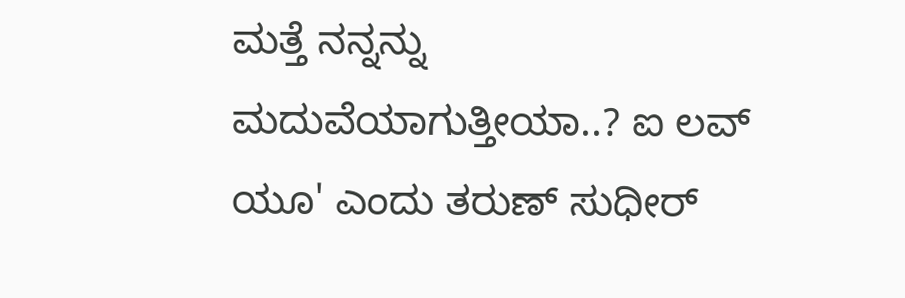ಮತ್ತೆ ನನ್ನನ್ನು ಮದುವೆಯಾಗುತ್ತೀಯಾ..? ಐ ಲವ್ ಯೂ' ಎಂದು ತರುಣ್ ಸುಧೀರ್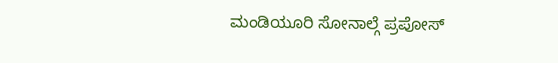ಮಂಡಿಯೂರಿ ಸೋನಾಲ್ಗೆ ಪ್ರಪೋಸ್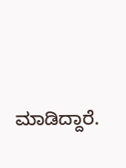ಮಾಡಿದ್ದಾರೆ.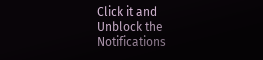Click it and Unblock the Notifications